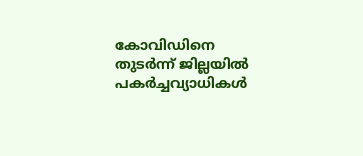കോവിഡിനെ തുടര്‍ന്ന് ജില്ലയില്‍ പകര്‍ച്ചവ്യാധികള്‍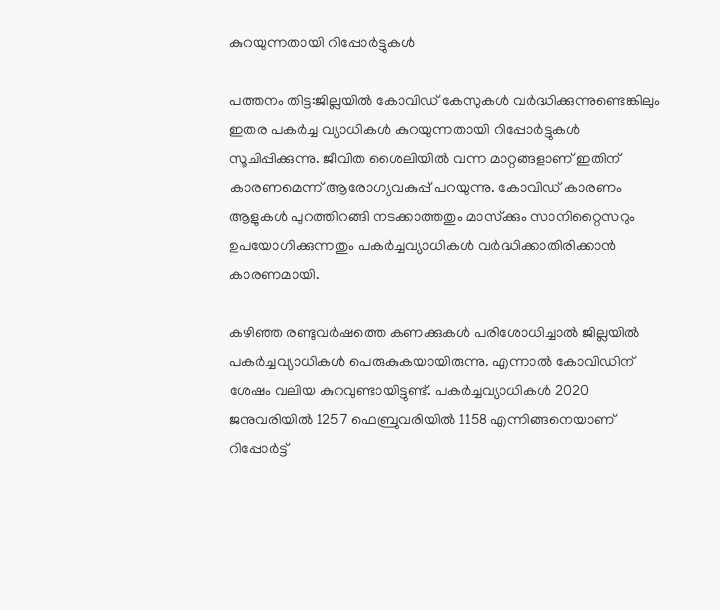കുറയുന്നതായി റിപ്പോര്‍ട്ടുകള്‍

പത്തനം തിട്ട:ജില്ലയില്‍ കോവിഡ് കേസുകള്‍ വര്‍ദ്ധിക്കുന്നുണ്ടെങ്കിലും ഇതര പകര്‍ച്ച വ്യാധികള്‍ കുറയുന്നതായി റിപ്പോര്‍ട്ടുകള്‍ സൂചിപ്പിക്കുന്നു. ജീവിത ശൈലിയില്‍ വന്ന മാറ്റങ്ങളാണ് ഇതിന് കാരണമെന്ന് ആരോഗ്യവകുപ്പ് പറയുന്നു. കോവിഡ് കാരണം ആളുകള്‍ പുറത്തിറങ്ങി നടക്കാത്തതും മാസ്‌ക്കും സാനിറ്റൈസറും ഉപയോഗിക്കുന്നതും പകര്‍ച്ചവ്യാധികള്‍ വര്‍ദ്ധിക്കാതിരിക്കാന്‍ കാരണമായി.

കഴിഞ്ഞ രണ്ടുവര്‍ഷത്തെ കണക്കുകള്‍ പരിശോധിച്ചാല്‍ ജില്ലയില്‍ പകര്‍ച്ചവ്യാധികള്‍ പെരുകുകയായിരുന്നു. എന്നാല്‍ കോവിഡിന് ശേഷം വലിയ കുറവുണ്ടായിട്ടുണ്ട്. പകര്‍ച്ചവ്യാധികള്‍ 2020 ജനുവരിയില്‍ 1257 ഫെബ്രുവരിയില്‍ 1158 എന്നിങ്ങനെയാണ് റിപ്പോര്‍ട്ട്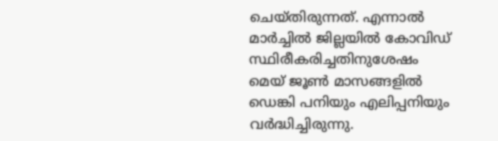ചെയ്തിരുന്നത്. എന്നാല്‍ മാര്‍ച്ചില്‍ ജില്ലയില്‍ കോവിഡ് സ്ഥിരീകരിച്ചതിനുശേഷം മെയ് ജൂണ്‍ മാസങ്ങളില്‍ ഡെങ്കി പനിയും എലിപ്പനിയും വര്‍ദ്ധിച്ചിരുന്നു.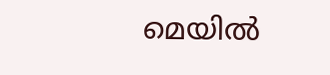മെയില്‍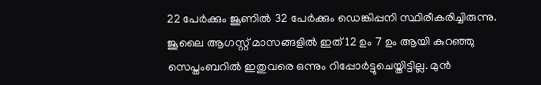22 പേര്‍ക്കും ജൂണില്‍ 32 പേര്‍ക്കും ഡെങ്കിപ്പനി സ്ഥിരീകരിച്ചിരുന്നു. ജൂലൈ ആഗസ്റ്റ് മാസങ്ങളില്‍ ഇത് 12 ഉം 7 ഉം ആയി കുറഞ്ഞു സെപ്തംബറില്‍ ഇതുവരെ ഒന്നും റിപ്പോര്‍ട്ടുചെയ്തിട്ടില്ല. മുന്‍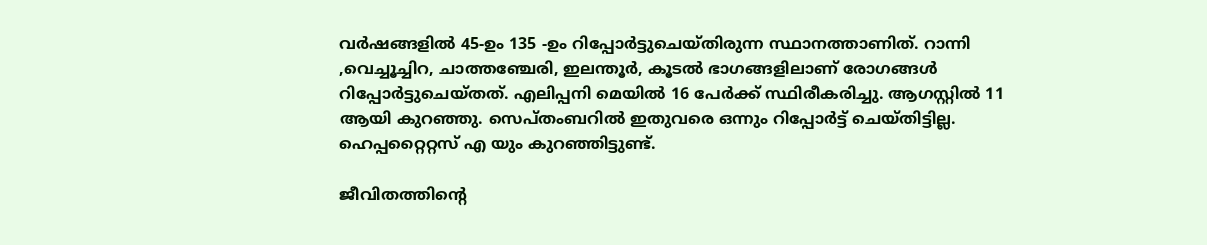വര്‍ഷങ്ങളില്‍ 45-ഉം 135 -ഉം റിപ്പോര്‍ട്ടുചെയ്തിരുന്ന സ്ഥാനത്താണിത്. റാന്നി ,വെച്ചൂച്ചിറ, ചാത്തഞ്ചേരി, ഇലന്തൂര്‍, കൂടല്‍ ഭാഗങ്ങളിലാണ് രോഗങ്ങള്‍ റിപ്പോര്‍ട്ടുചെയ്തത്. എലിപ്പനി മെയില്‍ 16 പേര്‍ക്ക് സ്ഥിരീകരിച്ചു. ആഗസ്റ്റില്‍ 11 ആയി കുറഞ്ഞു. സെപ്തംബറില്‍ ഇതുവരെ ഒന്നും റിപ്പോര്‍ട്ട് ചെയ്തിട്ടില്ല. ഹെപ്പറ്റൈറ്റസ് എ യും കുറഞ്ഞിട്ടുണ്ട്.

ജീവിതത്തിന്‍റെ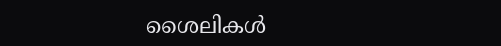ശൈലികള്‍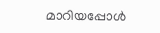മാറിയപ്പോള്‍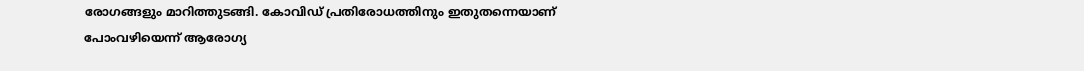രോഗങ്ങളും മാറിത്തുടങ്ങി. കോവിഡ് പ്രതിരോധത്തിനും ഇതുതന്നെയാണ് പോംവഴിയെന്ന് ആരോഗ്യ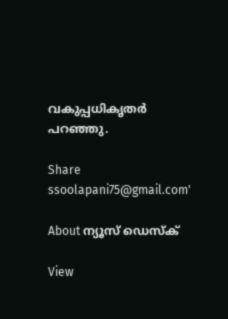വകുപ്പധികൃതര്‍ പറഞ്ഞു.

Share
ssoolapani75@gmail.com'

About ന്യൂസ് ഡെസ്ക്

View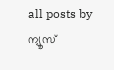all posts by ന്യൂസ്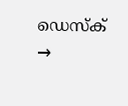ഡെസ്ക് →